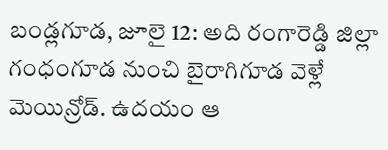బండ్లగూడ, జూలై 12: అది రంగారెడ్డి జిల్లా గంధంగూడ నుంచి బైరాగిగూడ వెళ్లే మెయిన్రోడ్. ఉదయం ఆ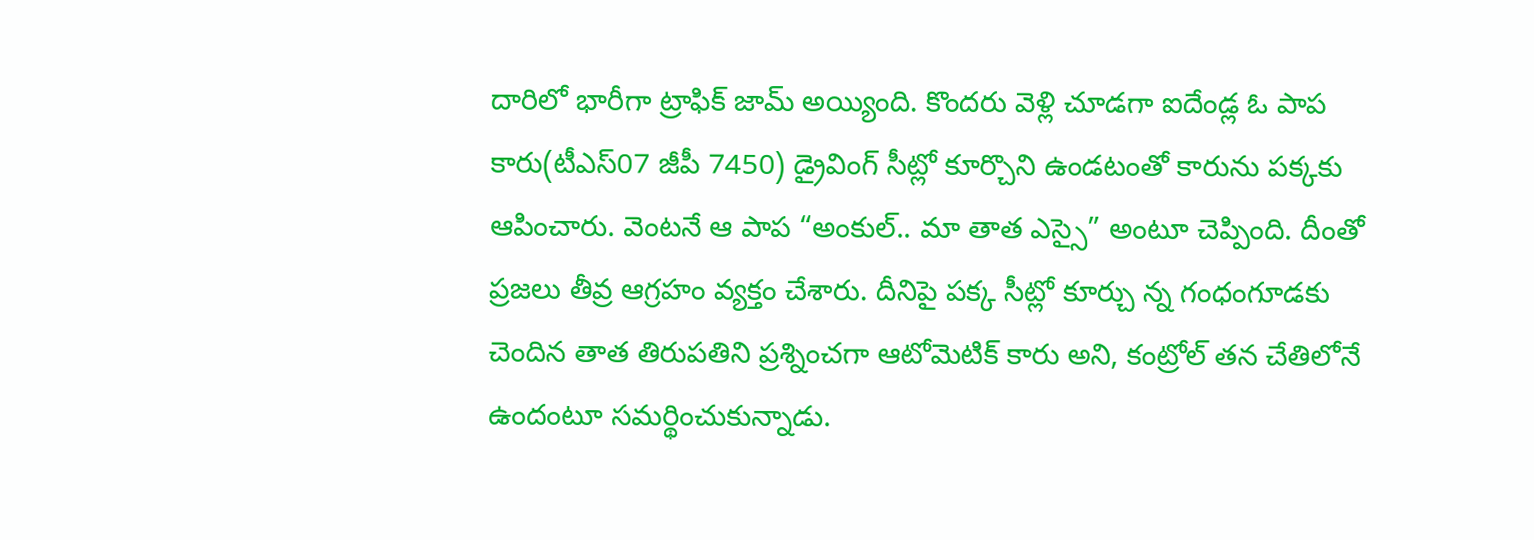దారిలో భారీగా ట్రాఫిక్ జామ్ అయ్యింది. కొందరు వెళ్లి చూడగా ఐదేండ్ల ఓ పాప కారు(టీఎస్07 జీపీ 7450) డ్రైవింగ్ సీట్లో కూర్చొని ఉండటంతో కారును పక్కకు ఆపించారు. వెంటనే ఆ పాప “అంకుల్.. మా తాత ఎస్సై” అంటూ చెప్పింది. దీంతో ప్రజలు తీవ్ర ఆగ్రహం వ్యక్తం చేశారు. దీనిపై పక్క సీట్లో కూర్చు న్న గంధంగూడకు చెందిన తాత తిరుపతిని ప్రశ్నించగా ఆటోమెటిక్ కారు అని, కంట్రోల్ తన చేతిలోనే ఉందంటూ సమర్థించుకున్నాడు.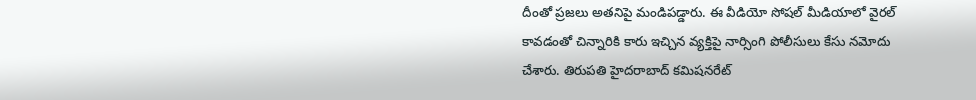దీంతో ప్రజలు అతనిపై మండిపడ్డారు. ఈ వీడియో సోషల్ మీడియాలో వైరల్ కావడంతో చిన్నారికి కారు ఇచ్చిన వ్యక్తిపై నార్సింగి పోలీసులు కేసు నమోదు చేశారు. తిరుపతి హైదరాబాద్ కమిషనరేట్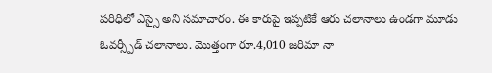పరిధిలో ఎస్సై అని సమాచారం. ఈ కారుపై ఇప్పటికే ఆరు చలానాలు ఉండగా మూడు ఓవర్స్పీడ్ చలానాలు. మొత్తంగా రూ.4,010 జరిమా నా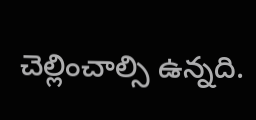చెల్లించాల్సి ఉన్నది.